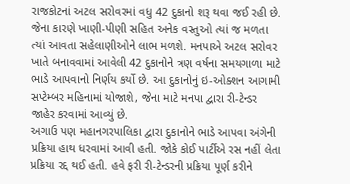રાજકોટનાં અટલ સરોવરમાં વધુ 42 દુકાનો શરૂ થવા જઈ રહી છે. જેના કારણે ખાણી-પીણી સહિત અનેક વસ્તુઓ ત્યાં જ મળતા ત્યાં આવતા સહેલાણીઓને લાભ મળશે. મનપાએ અટલ સરોવર ખાતે બનાવવામાં આવેલી 42 દુકાનોને ત્રણ વર્ષના સમયગાળા માટે ભાડે આપવાનો નિર્ણય કર્યો છે. આ દુકાનોનું ઇ-ઓક્શન આગામી સપ્ટેમ્બર મહિનામાં યોજાશે, જેના માટે મનપા દ્વારા રી-ટેન્ડર જાહેર કરવામાં આવ્યું છે.
અગાઉ પણ મહાનગરપાલિકા દ્વારા દુકાનોને ભાડે આપવા અંગેની પ્રક્રિયા હાથ ધરવામાં આવી હતી. જોકે કોઈ પાર્ટીએ રસ નહીં લેતા પ્રક્રિયા રદ્દ થઈ હતી. હવે ફરી રી-ટેન્ડરની પ્રક્રિયા પૂર્ણ કરીને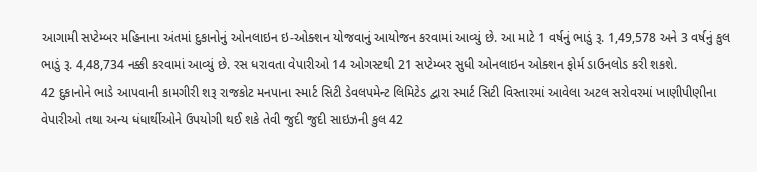આગામી સપ્ટેમ્બર મહિનાના અંતમાં દુકાનોનું ઓનલાઇન ઇ-ઓક્શન યોજવાનું આયોજન કરવામાં આવ્યું છે. આ માટે 1 વર્ષનું ભાડું રૂ. 1,49,578 અને 3 વર્ષનું કુલ ભાડું રૂ. 4,48,734 નક્કી કરવામાં આવ્યું છે. રસ ધરાવતા વેપારીઓ 14 ઓગસ્ટથી 21 સપ્ટેમ્બર સુધી ઓનલાઇન ઓક્શન ફોર્મ ડાઉનલોડ કરી શકશે.
42 દુકાનોને ભાડે આપવાની કામગીરી શરૂ રાજકોટ મનપાના સ્માર્ટ સિટી ડેવલપમેન્ટ લિમિટેડ દ્વારા સ્માર્ટ સિટી વિસ્તારમાં આવેલા અટલ સરોવરમાં ખાણીપીણીના વેપારીઓ તથા અન્ય ધંધાર્થીઓને ઉપયોગી થઈ શકે તેવી જુદી જુદી સાઇઝની કુલ 42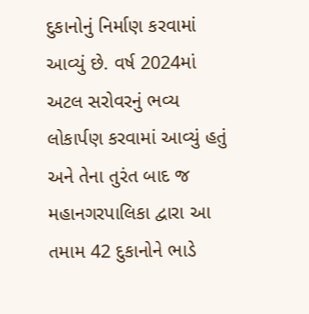દુકાનોનું નિર્માણ કરવામાં આવ્યું છે. વર્ષ 2024માં અટલ સરોવરનું ભવ્ય લોકાર્પણ કરવામાં આવ્યું હતું અને તેના તુરંત બાદ જ મહાનગરપાલિકા દ્વારા આ તમામ 42 દુકાનોને ભાડે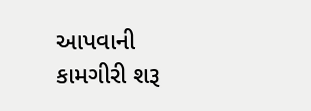આપવાની કામગીરી શરૂ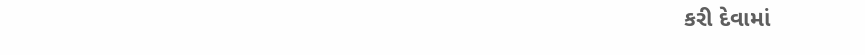કરી દેવામાં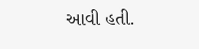આવી હતી.